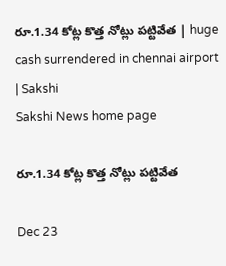రూ.1.34 కోట్ల కొత్త నోట్లు పట్టివేత | huge cash surrendered in chennai airport | Sakshi
Sakshi News home page

రూ.1.34 కోట్ల కొత్త నోట్లు పట్టివేత

Dec 23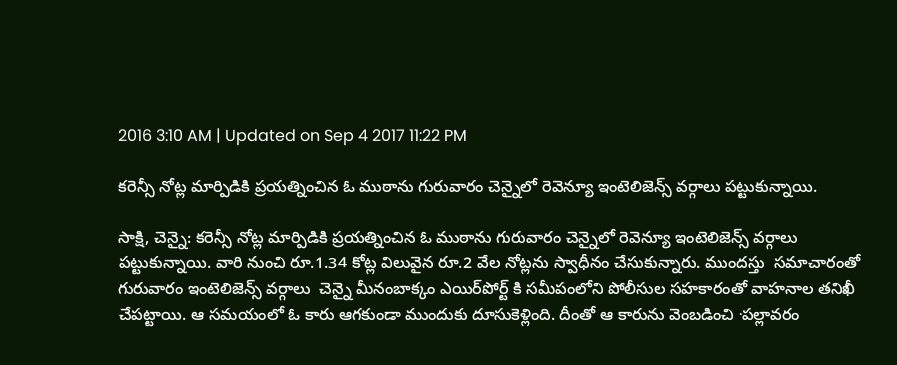2016 3:10 AM | Updated on Sep 4 2017 11:22 PM

కరెన్సీ నోట్ల మార్పిడికి ప్రయత్నించిన ఓ ముఠాను గురువారం చెన్నైలో రెవెన్యూ ఇంటెలిజెన్స్‌ వర్గాలు పట్టుకున్నాయి.

సాక్షి, చెన్నై: కరెన్సీ నోట్ల మార్పిడికి ప్రయత్నించిన ఓ ముఠాను గురువారం చెన్నైలో రెవెన్యూ ఇంటెలిజెన్స్‌ వర్గాలు పట్టుకున్నాయి. వారి నుంచి రూ.1.34 కోట్ల విలువైన రూ.2 వేల నోట్లను స్వాధీనం చేసుకున్నారు. ముందస్తు  సమాచారంతో గురువారం ఇంటెలిజెన్స్‌ వర్గాలు  చెన్నై మీనంబాక్కం ఎయిర్‌పోర్ట్‌ కి సమీపంలోని పోలీసుల సహకారంతో వాహనాల తనిఖీ  చేపట్టాయి. ఆ సమయంలో ఓ కారు ఆగకుండా ముందుకు దూసుకెళ్లింది. దీంతో ఆ కారును వెంబడించి ∙పల్లావరం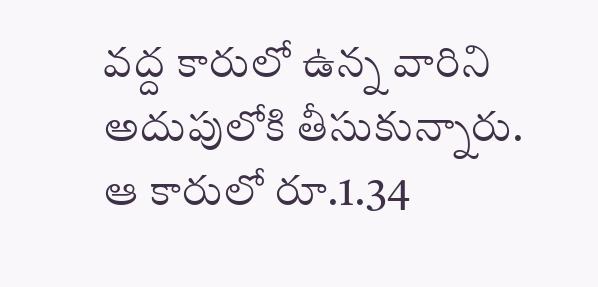వద్ద కారులో ఉన్న వారిని అదుపులోకి తీసుకున్నారు. ఆ కారులో రూ.1.34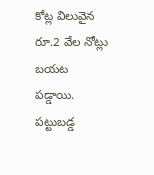కోట్ల విలువైన రూ.2 వేల నోట్లు బయట పడ్డాయి. పట్టుబడ్డ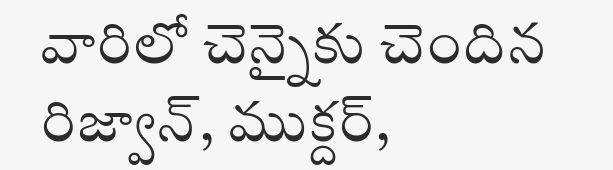వారిలో చెన్నైకు చెందిన రిజ్వాన్, ముక్దర్,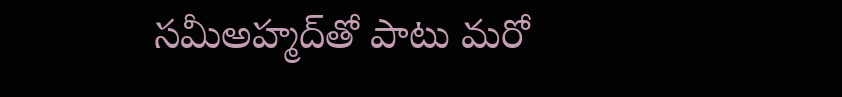సమీఅహ్మద్‌తో పాటు మరో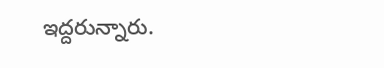ఇద్దరున్నారు.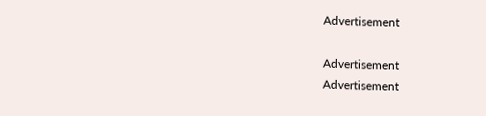Advertisement

Advertisement
Advertisement